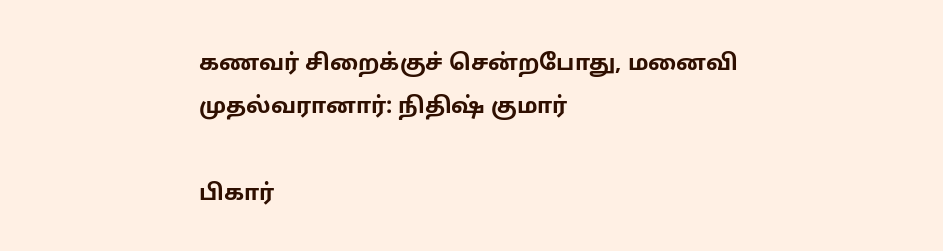கணவர் சிறைக்குச் சென்றபோது, மனைவி முதல்வரானார்: நிதிஷ் குமார்

பிகார்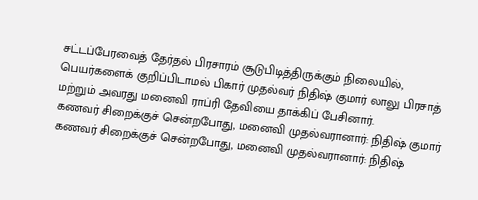சட்டப்பேரவைத் தேர்தல் பிரசாரம் சூடுபிடித்திருக்கும் நிலையில், பெயர்களைக் குறிப்பிடாமல் பிகார் முதல்வர் நிதிஷ் குமார் லாலு பிரசாத் மற்றும் அவரது மனைவி ராப்ரி தேவியை தாக்கிப் பேசினார்.
கணவர் சிறைக்குச் சென்றபோது, மனைவி முதல்வரானார்: நிதிஷ் குமார்
கணவர் சிறைக்குச் சென்றபோது, மனைவி முதல்வரானார்: நிதிஷ்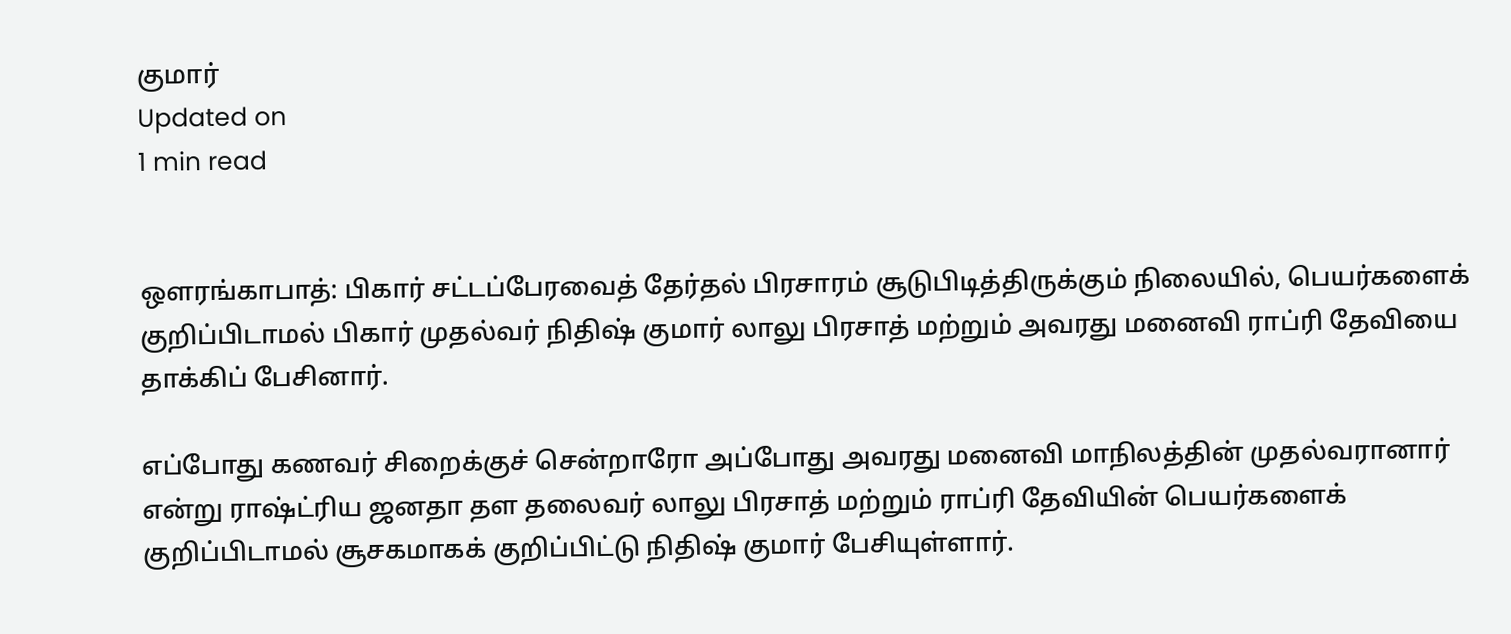குமார்
Updated on
1 min read


ஔரங்காபாத்: பிகார் சட்டப்பேரவைத் தேர்தல் பிரசாரம் சூடுபிடித்திருக்கும் நிலையில், பெயர்களைக் குறிப்பிடாமல் பிகார் முதல்வர் நிதிஷ் குமார் லாலு பிரசாத் மற்றும் அவரது மனைவி ராப்ரி தேவியை தாக்கிப் பேசினார்.

எப்போது கணவர் சிறைக்குச் சென்றாரோ அப்போது அவரது மனைவி மாநிலத்தின் முதல்வரானார் என்று ராஷ்ட்ரிய ஜனதா தள தலைவர் லாலு பிரசாத் மற்றும் ராப்ரி தேவியின் பெயர்களைக் குறிப்பிடாமல் சூசகமாகக் குறிப்பிட்டு நிதிஷ் குமார் பேசியுள்ளார்.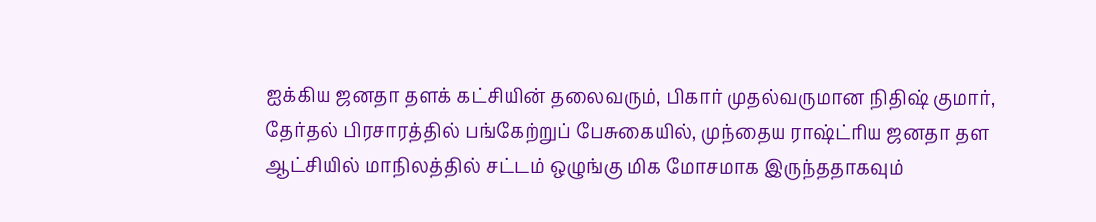ஐக்கிய ஜனதா தளக் கட்சியின் தலைவரும், பிகார் முதல்வருமான நிதிஷ் குமார், தேர்தல் பிரசாரத்தில் பங்கேற்றுப் பேசுகையில், முந்தைய ராஷ்ட்ரிய ஜனதா தள ஆட்சியில் மாநிலத்தில் சட்டம் ஒழுங்கு மிக மோசமாக இருந்ததாகவும்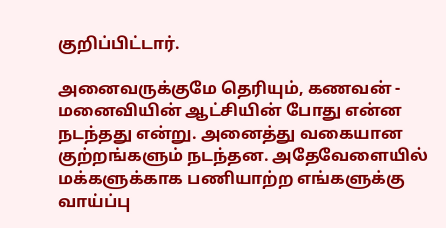குறிப்பிட்டார்.

அனைவருக்குமே தெரியும், கணவன் - மனைவியின் ஆட்சியின் போது என்ன நடந்தது என்று. அனைத்து வகையான குற்றங்களும் நடந்தன. அதேவேளையில் மக்களுக்காக பணியாற்ற எங்களுக்கு வாய்ப்பு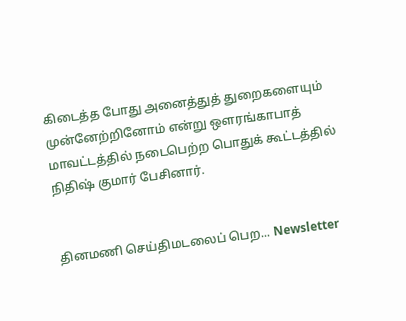கிடைத்த போது அனைத்துத் துறைகளையும் முன்னேற்றினோம் என்று ஔரங்காபாத் மாவட்டத்தில் நடைபெற்ற பொதுக் கூட்டத்தில் நிதிஷ் குமார் பேசினார்.


தினமணி செய்திமடலைப் பெற... Newsletter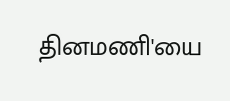தினமணி'யை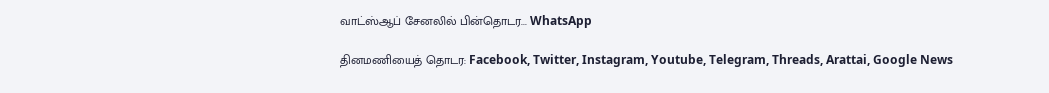வாட்ஸ்ஆப் சேனலில் பின்தொடர... WhatsApp

தினமணியைத் தொடர: Facebook, Twitter, Instagram, Youtube, Telegram, Threads, Arattai, Google News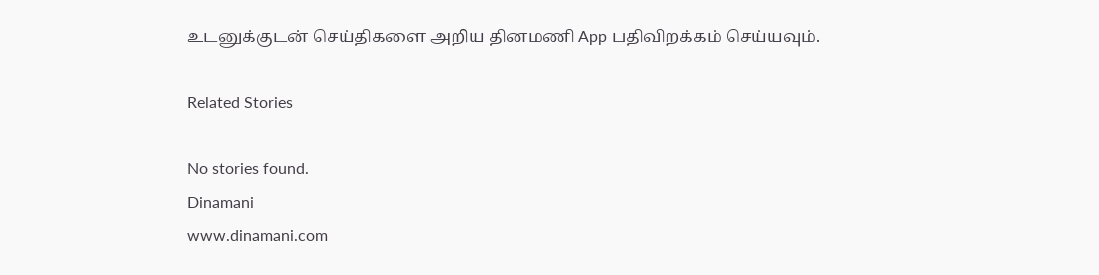உடனுக்குடன் செய்திகளை அறிய தினமணி App பதிவிறக்கம் செய்யவும்.

Related Stories

No stories found.
Dinamani
www.dinamani.com